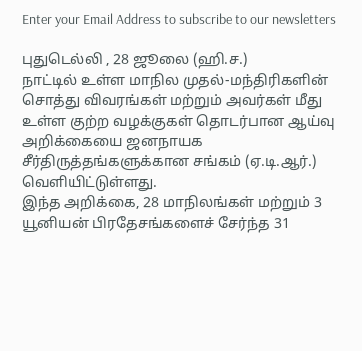Enter your Email Address to subscribe to our newsletters

புதுடெல்லி , 28 ஜூலை (ஹி.ச.)
நாட்டில் உள்ள மாநில முதல்-மந்திரிகளின் சொத்து விவரங்கள் மற்றும் அவர்கள் மீது உள்ள குற்ற வழக்குகள் தொடர்பான ஆய்வு அறிக்கையை ஜனநாயக சீர்திருத்தங்களுக்கான சங்கம் (ஏ.டி.ஆர்.) வெளியிட்டுள்ளது.
இந்த அறிக்கை, 28 மாநிலங்கள் மற்றும் 3 யூனியன் பிரதேசங்களைச் சேர்ந்த 31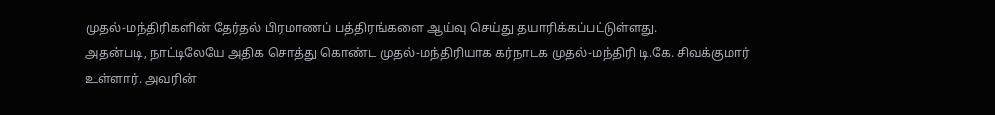முதல்-மந்திரிகளின் தேர்தல் பிரமாணப் பத்திரங்களை ஆய்வு செய்து தயாரிக்கப்பட்டுள்ளது.
அதன்படி, நாட்டிலேயே அதிக சொத்து கொண்ட முதல்-மந்திரியாக கர்நாடக முதல்-மந்திரி டி.கே. சிவக்குமார் உள்ளார். அவரின்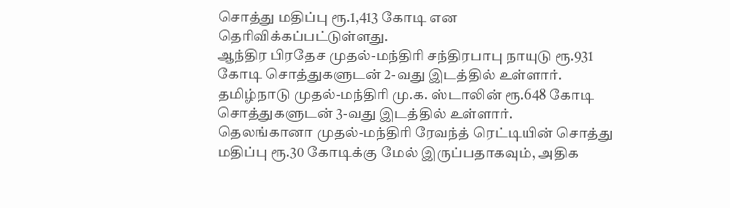சொத்து மதிப்பு ரூ.1,413 கோடி என தெரிவிக்கப்பட்டுள்ளது.
ஆந்திர பிரதேச முதல்-மந்திரி சந்திரபாபு நாயுடு ரூ.931 கோடி சொத்துகளுடன் 2-வது இடத்தில் உள்ளார். தமிழ்நாடு முதல்-மந்திரி மு.க. ஸ்டாலின் ரூ.648 கோடி சொத்துகளுடன் 3-வது இடத்தில் உள்ளார்.
தெலங்கானா முதல்-மந்திரி ரேவந்த் ரெட்டியின் சொத்து மதிப்பு ரூ.30 கோடிக்கு மேல் இருப்பதாகவும், அதிக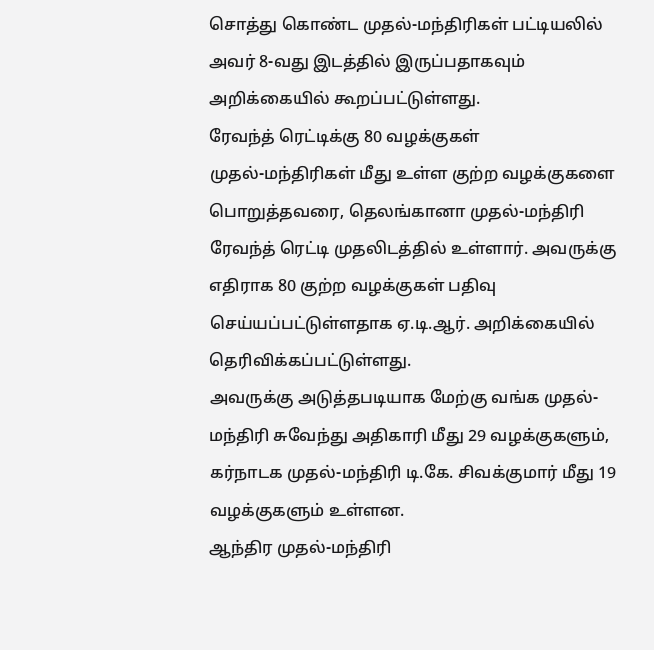சொத்து கொண்ட முதல்-மந்திரிகள் பட்டியலில் அவர் 8-வது இடத்தில் இருப்பதாகவும் அறிக்கையில் கூறப்பட்டுள்ளது.
ரேவந்த் ரெட்டிக்கு 80 வழக்குகள்
முதல்-மந்திரிகள் மீது உள்ள குற்ற வழக்குகளை பொறுத்தவரை, தெலங்கானா முதல்-மந்திரி ரேவந்த் ரெட்டி முதலிடத்தில் உள்ளார். அவருக்கு எதிராக 80 குற்ற வழக்குகள் பதிவு செய்யப்பட்டுள்ளதாக ஏ.டி.ஆர். அறிக்கையில் தெரிவிக்கப்பட்டுள்ளது.
அவருக்கு அடுத்தபடியாக மேற்கு வங்க முதல்-மந்திரி சுவேந்து அதிகாரி மீது 29 வழக்குகளும், கர்நாடக முதல்-மந்திரி டி.கே. சிவக்குமார் மீது 19 வழக்குகளும் உள்ளன.
ஆந்திர முதல்-மந்திரி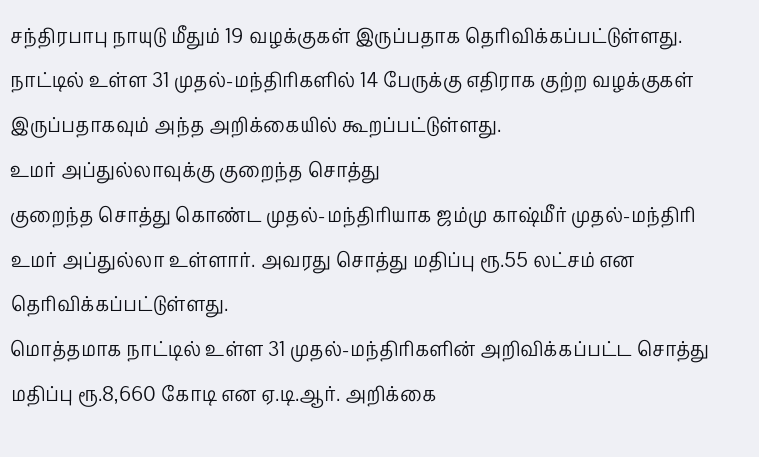சந்திரபாபு நாயுடு மீதும் 19 வழக்குகள் இருப்பதாக தெரிவிக்கப்பட்டுள்ளது.
நாட்டில் உள்ள 31 முதல்-மந்திரிகளில் 14 பேருக்கு எதிராக குற்ற வழக்குகள் இருப்பதாகவும் அந்த அறிக்கையில் கூறப்பட்டுள்ளது.
உமர் அப்துல்லாவுக்கு குறைந்த சொத்து
குறைந்த சொத்து கொண்ட முதல்-மந்திரியாக ஜம்மு காஷ்மீர் முதல்-மந்திரி உமர் அப்துல்லா உள்ளார். அவரது சொத்து மதிப்பு ரூ.55 லட்சம் என தெரிவிக்கப்பட்டுள்ளது.
மொத்தமாக நாட்டில் உள்ள 31 முதல்-மந்திரிகளின் அறிவிக்கப்பட்ட சொத்து மதிப்பு ரூ.8,660 கோடி என ஏ.டி.ஆர். அறிக்கை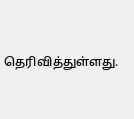தெரிவித்துள்ளது.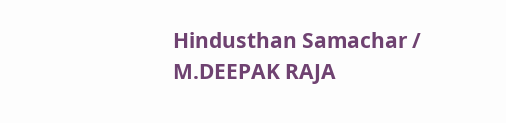Hindusthan Samachar / M.DEEPAK RAJA